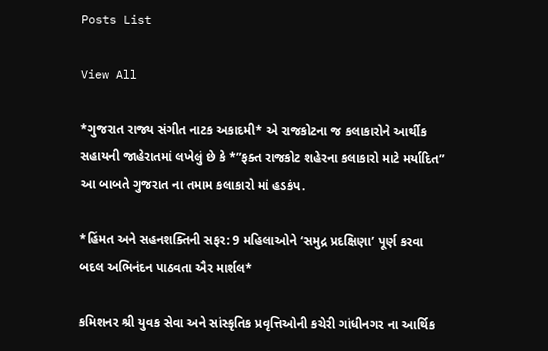Posts List

View All

*ગુજરાત રાજ્ય સંગીત નાટક અકાદમી* એ રાજકોટના જ કલાકારોને આર્થીક સહાયની જાહેરાતમાં લખેલું છે કે *”ફક્ત રાજકોટ શહેરના કલાકારો માટે મર્યાદિત” આ બાબતે ગુજરાત ના તમામ કલાકારો માં હડકંપ.

*હિંમત અને સહનશક્તિની સફર: 9 મહિલાઓને ‘સમુદ્ર પ્રદક્ષિણા’ પૂર્ણ કરવા બદલ અભિનંદન પાઠવતા ઐર માર્શલ*

કમિશનર શ્રી યુવક સેવા અને સાંસ્કૃતિક પ્રવૃત્તિઓની કચેરી ગાંધીનગર ના આર્થિક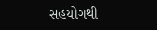સહયોગથી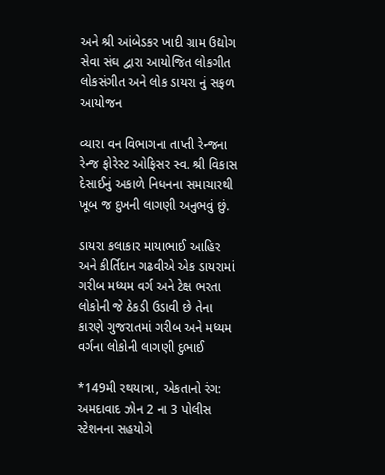અને શ્રી આંબેડકર ખાદી ગ્રામ ઉદ્યોગ સેવા સંઘ દ્વારા આયોજિત લોકગીત લોકસંગીત અને લોક ડાયરા નું સફળ આયોજન

વ્યારા વન વિભાગના તાપ્તી રેન્જના રેન્જ ફોરેસ્ટ ઓફિસર સ્વ. શ્રી વિકાસ દેસાઈનું અકાળે નિધનના સમાચારથી ખૂબ જ દુખની લાગણી અનુભવું છું.

ડાયરા કલાકાર માયાભાઈ આહિર અને કીર્તિદાન ગઢવીએ એક ડાયરામાં ગરીબ મધ્યમ વર્ગ અને ટેક્ષ ભરતા લોકોની જે ઠેકડી ઉડાવી છે તેના કારણે ગુજરાતમાં ગરીબ અને મધ્યમ વર્ગના લોકોની લાગણી દુભાઈ

*149મી રથયાત્રા, એકતાનો રંગ: અમદાવાદ ઝોન 2 ના 3 પોલીસ સ્ટેશનના સહયોગે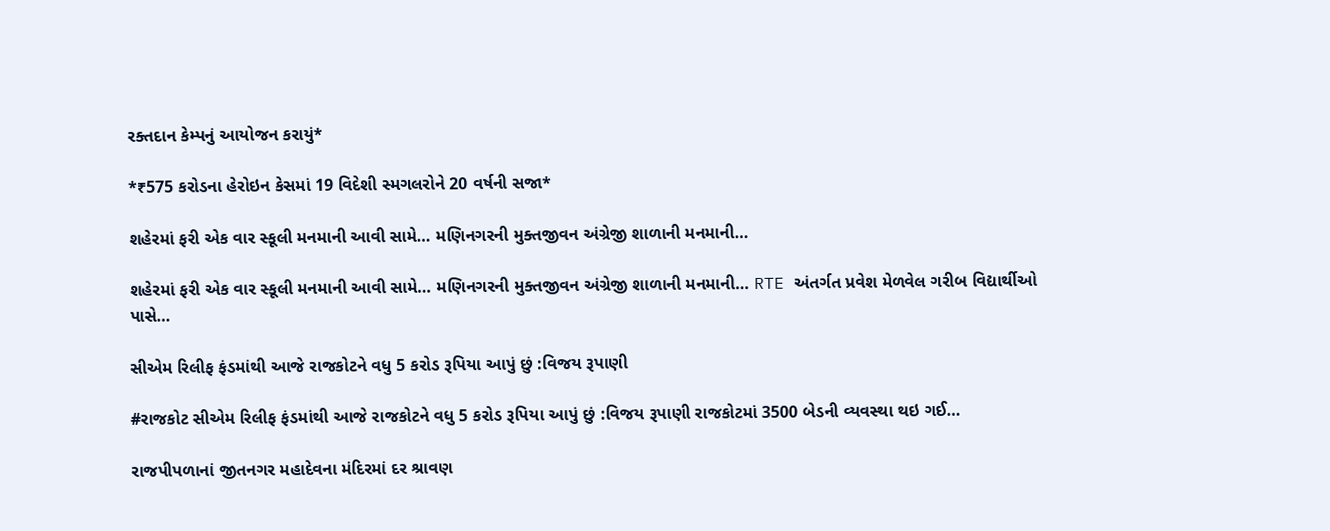રક્તદાન કેમ્પનું આયોજન કરાયું*

*₹575 કરોડના હેરોઇન કેસમાં 19 વિદેશી સ્મગલરોને 20 વર્ષની સજા*

શહેરમાં ફરી એક વાર સ્કૂલી મનમાની આવી સામે… મણિનગરની મુક્તજીવન અંગ્રેજી શાળાની મનમાની…

શહેરમાં ફરી એક વાર સ્કૂલી મનમાની આવી સામે… મણિનગરની મુક્તજીવન અંગ્રેજી શાળાની મનમાની… RTE અંતર્ગત પ્રવેશ મેળવેલ ગરીબ વિદ્યાર્થીઓ પાસે…

સીએમ રિલીફ ફંડમાંથી આજે રાજકોટને વધુ 5 કરોડ રૂપિયા આપું છું :વિજય રૂપાણી

#રાજકોટ સીએમ રિલીફ ફંડમાંથી આજે રાજકોટને વધુ 5 કરોડ રૂપિયા આપું છું :વિજય રૂપાણી રાજકોટમાં 3500 બેડની વ્યવસ્થા થઇ ગઈ…

રાજપીપળાનાં જીતનગર મહાદેવના મંદિરમાં દર શ્રાવણ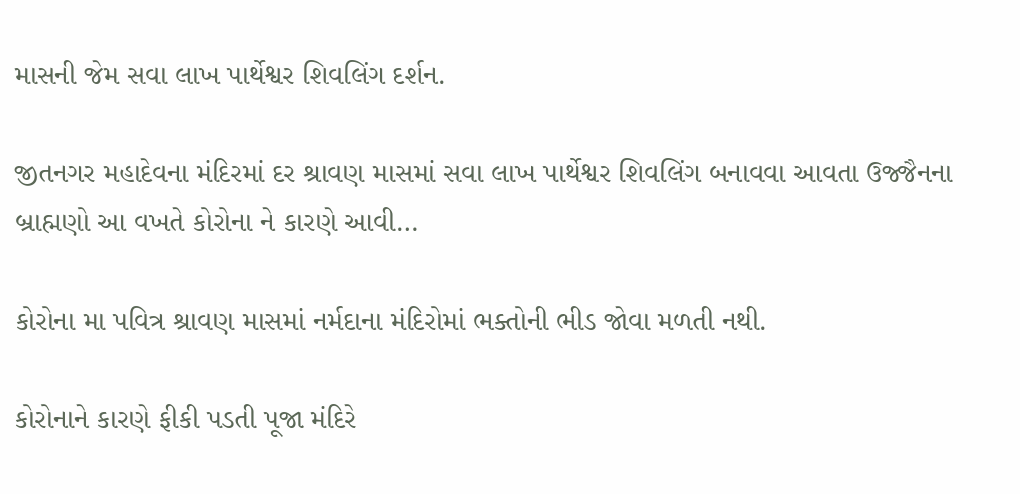માસની જેમ સવા લાખ પાર્થેશ્વર શિવલિંગ દર્શન.

જીતનગર મહાદેવના મંદિરમાં દર શ્રાવણ માસમાં સવા લાખ પાર્થેશ્વર શિવલિંગ બનાવવા આવતા ઉજ્જૈનના બ્રાહ્મણો આ વખતે કોરોના ને કારણે આવી…

કોરોના મા પવિત્ર શ્રાવણ માસમાં નર્મદાના મંદિરોમાં ભક્તોની ભીડ જોવા મળતી નથી.

કોરોનાને કારણે ફીકી પડતી પૂજા મંદિરે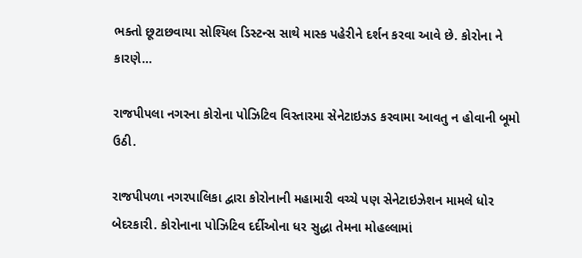ભક્તો છૂટાછવાયા સોશ્યિલ ડિસ્ટન્સ સાથે માસ્ક પહેરીને દર્શન કરવા આવે છે. કોરોના ને કારણે…

રાજપીપલા નગરના કોરોના પોઝિટિવ વિસ્તારમા સેનેટાઇઝડ કરવામા આવતુ ન હોવાની બૂમો ઉઠી.

રાજપીપળા નગરપાલિકા દ્વારા કોરોનાની મહામારી વચ્ચે પણ સેનેટાઇઝેશન મામલે ધોર બેદરકારી. કોરોનાના પોઝિટિવ દર્દીઓના ધર સુદ્ધા તેમના મોહલ્લામાં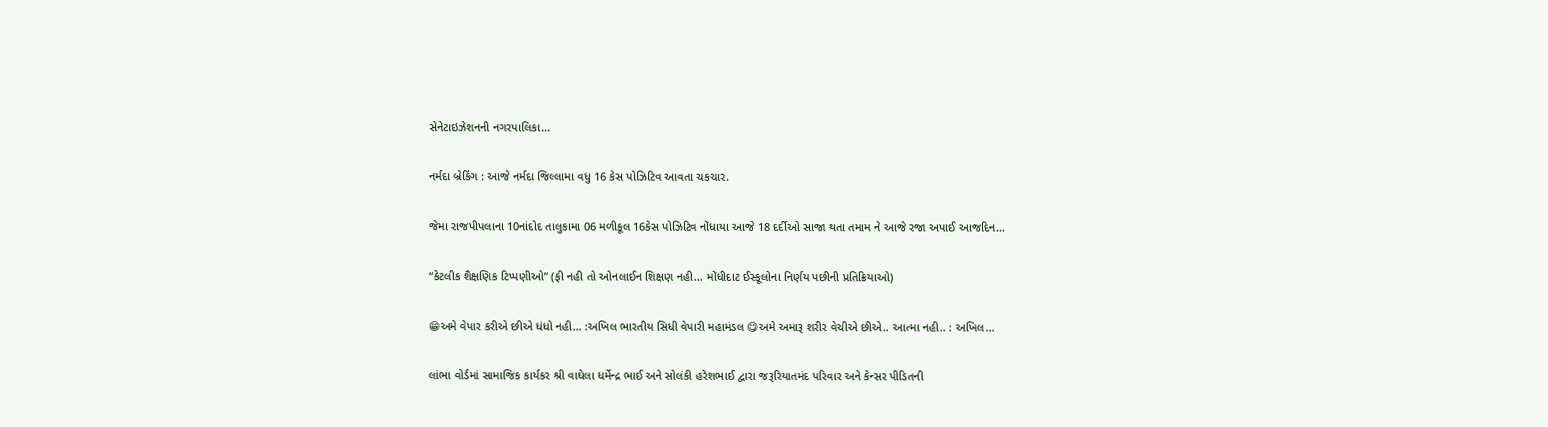સેનેટાઇઝેશનની નગરપાલિકા…

નર્મદા બ્રેકિંગ : આજે નર્મદા જિલ્લામા વધુ 16 કેસ પોઝિટિવ આવતા ચકચાર.

જેમા રાજપીપલાના 10નાંદોદ તાલુકામા 06 મળીકૂલ 16કેસ પોઝિટિવ નોંધાયા આજે 18 દર્દીઓ સાજા થતા તમામ ને આજે રજા અપાઈ આજદિન…

“કેટલીક શૈક્ષણિક ટિપ્પણીઓ” (ફી નહી તો ઓનલાઈન શિક્ષણ નહી… મોંધીદાટ ઈસ્કૂલોના નિર્ણય પછીની પ્રતિક્રિયાઓ)

😁અમે વેપાર કરીએ છીએ ધંધો નહી… :અખિલ ભારતીય સિધી વેપારી મહામંડલ 😋અમે અમારૂ શરીર વેચીએ છીએ.. આત્મા નહી.. : અખિલ…

લાંભા વોર્ડમાં સામાજિક કાર્યકર શ્રી વાઘેલા ધર્મેન્દ્ર ભાઈ અને સોલંકી હરેશભાઈ દ્વારા જરૂરિયાતમંદ પરિવાર અને કેન્સર પીડિતની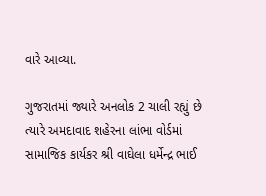વારે આવ્યા.

ગુજરાતમાં જ્યારે અનલોક 2 ચાલી રહ્યું છે ત્યારે અમદાવાદ શહેરના લાંભા વોર્ડમાં સામાજિક કાર્યકર શ્રી વાઘેલા ધર્મેન્દ્ર ભાઈ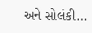અને સોલંકી…